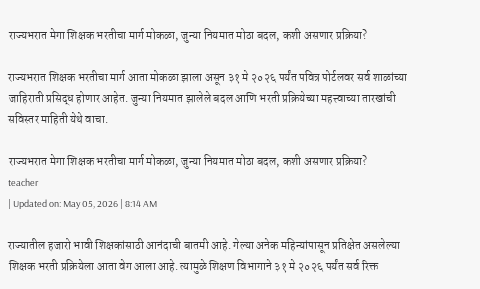राज्यभरात मेगा शिक्षक भरतीचा मार्ग मोकळा, जुन्या नियमात मोठा बदल, कशी असणार प्रक्रिया?

राज्यभरात शिक्षक भरतीचा मार्ग आता मोकळा झाला असून ३१ मे २०२६ पर्यंत पवित्र पोर्टलवर सर्व शाळांच्या जाहिराती प्रसिद्ध होणार आहेत. जुन्या नियमात झालेले बदल आणि भरती प्रक्रियेच्या महत्त्वाच्या तारखांची सविस्तर माहिती येथे वाचा.

राज्यभरात मेगा शिक्षक भरतीचा मार्ग मोकळा, जुन्या नियमात मोठा बदल, कशी असणार प्रक्रिया?
teacher
| Updated on: May 05, 2026 | 8:14 AM

राज्यातील हजारो भावी शिक्षकांसाठी आनंदाची बातमी आहे. गेल्या अनेक महिन्यांपासून प्रतिक्षेत असलेल्या शिक्षक भरती प्रक्रियेला आता वेग आला आहे. त्यामुळे शिक्षण विभागाने ३१ मे २०२६ पर्यंत सर्व रिक्त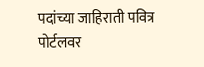पदांच्या जाहिराती पवित्र पोर्टलवर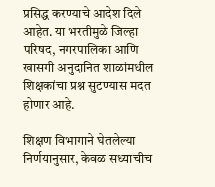प्रसिद्ध करण्याचे आदेश दिले आहेत. या भरतीमुळे जिल्हा परिषद, नगरपालिका आणि खासगी अनुदानित शाळांमधील शिक्षकांचा प्रश्न सुटण्यास मदत होणार आहे.

शिक्षण विभागाने घेतलेल्या निर्णयानुसार, केवळ सध्याचीच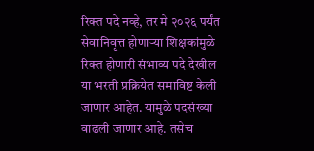रिक्त पदे नव्हे, तर मे २०२६ पर्यंत सेवानिवृत्त होणाऱ्या शिक्षकांमुळे रिक्त होणारी संभाव्य पदे देखील या भरती प्रक्रियेत समाविष्ट केली जाणार आहेत. यामुळे पदसंख्या वाढली जाणार आहे. तसेच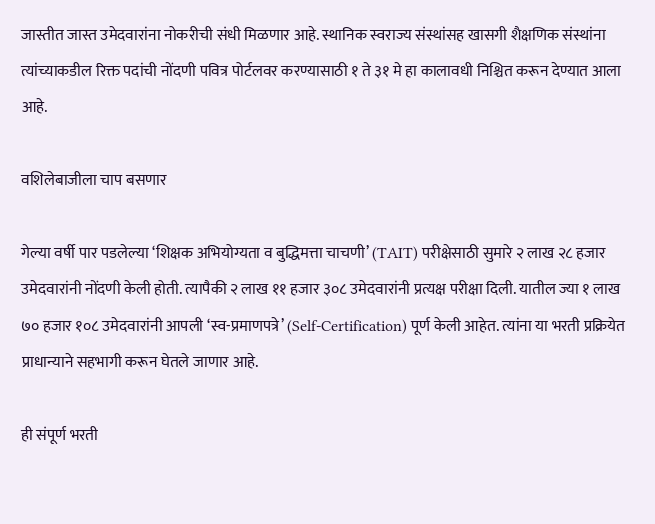जास्तीत जास्त उमेदवारांना नोकरीची संधी मिळणार आहे. स्थानिक स्वराज्य संस्थांसह खासगी शैक्षणिक संस्थांना त्यांच्याकडील रिक्त पदांची नोंदणी पवित्र पोर्टलवर करण्यासाठी १ ते ३१ मे हा कालावधी निश्चित करून देण्यात आला आहे.

वशिलेबाजीला चाप बसणार

गेल्या वर्षी पार पडलेल्या ‘शिक्षक अभियोग्यता व बुद्धिमत्ता चाचणी’ (TAIT) परीक्षेसाठी सुमारे २ लाख २८ हजार उमेदवारांनी नोंदणी केली होती. त्यापैकी २ लाख ११ हजार ३०८ उमेदवारांनी प्रत्यक्ष परीक्षा दिली. यातील ज्या १ लाख ७० हजार १०८ उमेदवारांनी आपली ‘स्व-प्रमाणपत्रे’ (Self-Certification) पूर्ण केली आहेत. त्यांना या भरती प्रक्रियेत प्राधान्याने सहभागी करून घेतले जाणार आहे.

ही संपूर्ण भरती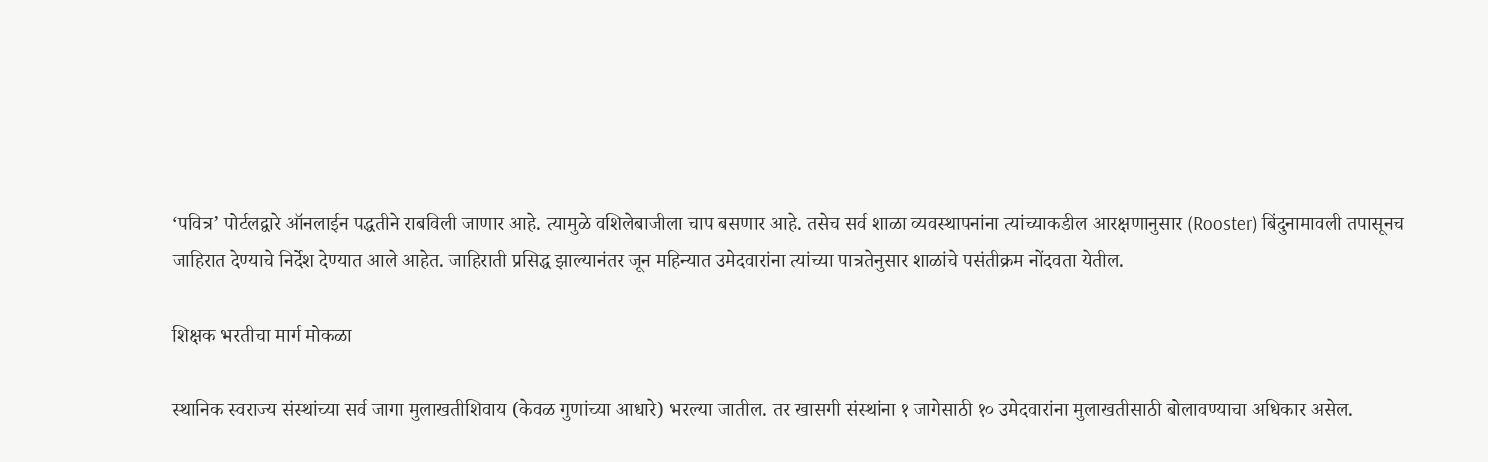‘पवित्र’ पोर्टलद्वारे ऑनलाईन पद्धतीने राबविली जाणार आहे. त्यामुळे वशिलेबाजीला चाप बसणार आहे. तसेच सर्व शाळा व्यवस्थापनांना त्यांच्याकडील आरक्षणानुसार (Rooster) बिंदुनामावली तपासूनच जाहिरात देण्याचे निर्देश देण्यात आले आहेत. जाहिराती प्रसिद्ध झाल्यानंतर जून महिन्यात उमेदवारांना त्यांच्या पात्रतेनुसार शाळांचे पसंतीक्रम नोंदवता येतील.

शिक्षक भरतीचा मार्ग मोकळा

स्थानिक स्वराज्य संस्थांच्या सर्व जागा मुलाखतीशिवाय (केवळ गुणांच्या आधारे) भरल्या जातील. तर खासगी संस्थांना १ जागेसाठी १० उमेदवारांना मुलाखतीसाठी बोलावण्याचा अधिकार असेल.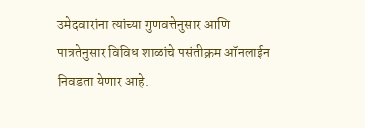उमेदवारांना त्यांच्या गुणवत्तेनुसार आणि पात्रतेनुसार विविध शाळांचे पसंतीक्रम ऑनलाईन निवडता येणार आहे.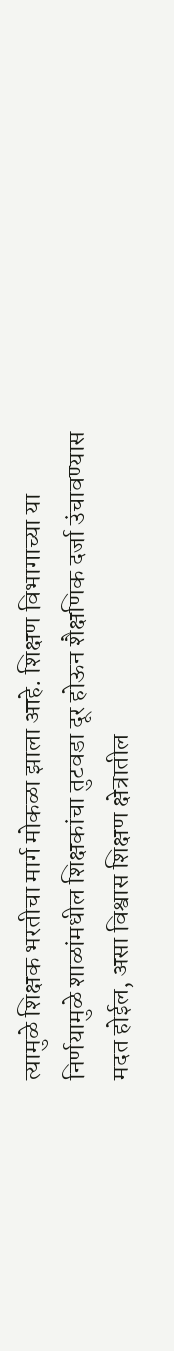त्यामुळे शिक्षक भरतीचा मार्ग मोकळा झाला आहे. शिक्षण विभागाच्या या निर्णयामुळे शाळांमधील शिक्षकांचा तुटवडा दूर होऊन शैक्षणिक दर्जा उंचावण्यास मदत होईल, असा विश्वास शिक्षण क्षेत्रातील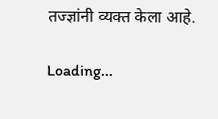तज्ज्ञांनी व्यक्त केला आहे.

Loading...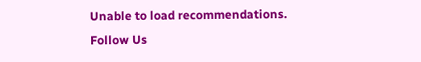Unable to load recommendations.
Follow Us